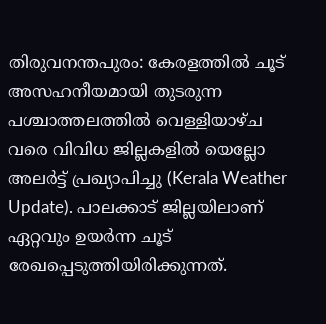തിരുവനന്തപുരം: കേരളത്തിൽ ചൂട് അസഹനീയമായി തുടരുന്ന പശ്ചാത്തലത്തിൽ വെള്ളിയാഴ്ച വരെ വിവിധ ജില്ലകളിൽ യെല്ലോ അലർട്ട് പ്രഖ്യാപിച്ചു (Kerala Weather Update). പാലക്കാട് ജില്ലയിലാണ് ഏറ്റവും ഉയർന്ന ചൂട് രേഖപ്പെടുത്തിയിരിക്കുന്നത്.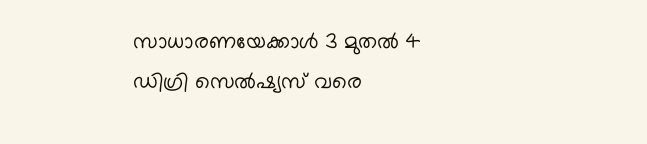സാധാരണയേക്കാൾ 3 മുതൽ 4 ഡിഗ്രി സെൽഷ്യസ് വരെ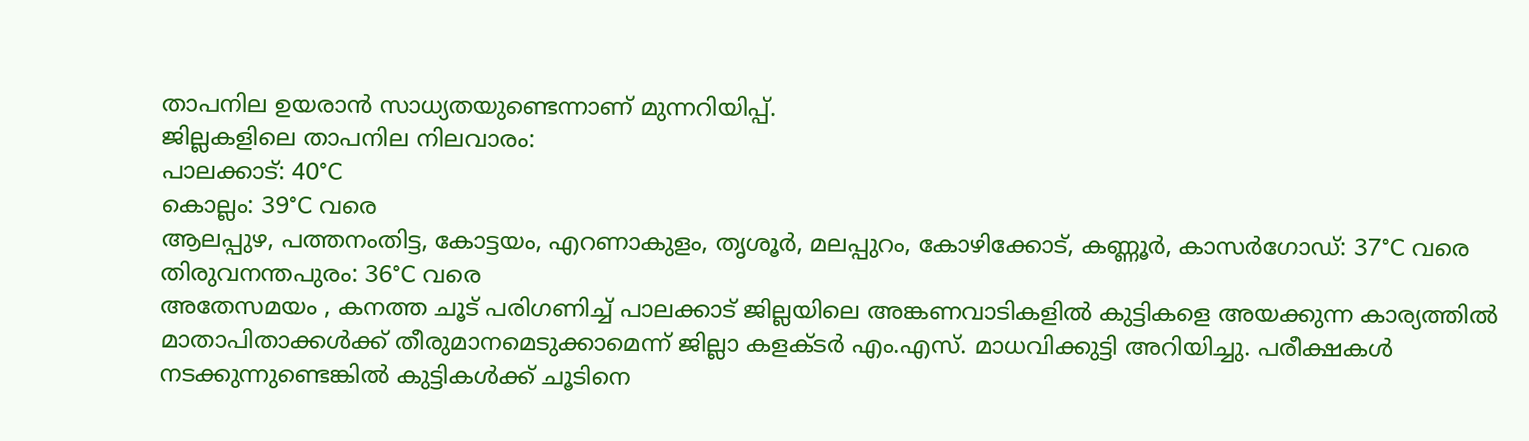താപനില ഉയരാൻ സാധ്യതയുണ്ടെന്നാണ് മുന്നറിയിപ്പ്.
ജില്ലകളിലെ താപനില നിലവാരം:
പാലക്കാട്: 40°C
കൊല്ലം: 39°C വരെ
ആലപ്പുഴ, പത്തനംതിട്ട, കോട്ടയം, എറണാകുളം, തൃശൂർ, മലപ്പുറം, കോഴിക്കോട്, കണ്ണൂർ, കാസർഗോഡ്: 37°C വരെ
തിരുവനന്തപുരം: 36°C വരെ
അതേസമയം , കനത്ത ചൂട് പരിഗണിച്ച് പാലക്കാട് ജില്ലയിലെ അങ്കണവാടികളിൽ കുട്ടികളെ അയക്കുന്ന കാര്യത്തിൽ മാതാപിതാക്കൾക്ക് തീരുമാനമെടുക്കാമെന്ന് ജില്ലാ കളക്ടർ എം.എസ്. മാധവിക്കുട്ടി അറിയിച്ചു. പരീക്ഷകൾ നടക്കുന്നുണ്ടെങ്കിൽ കുട്ടികൾക്ക് ചൂടിനെ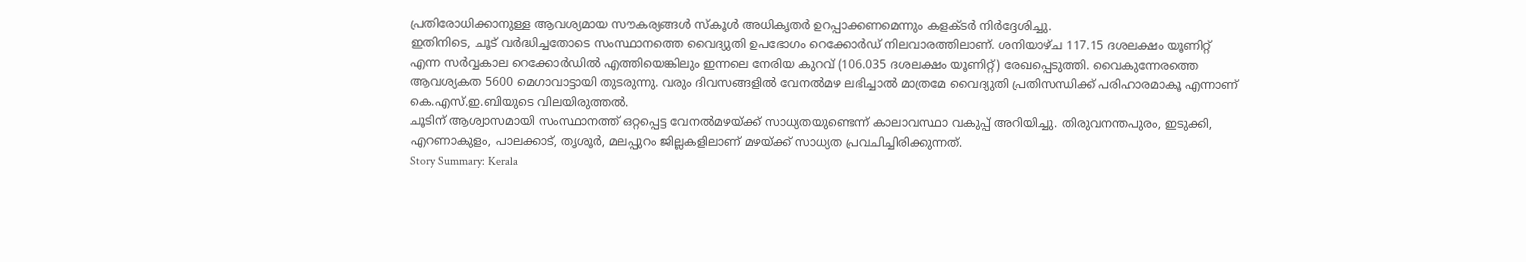പ്രതിരോധിക്കാനുള്ള ആവശ്യമായ സൗകര്യങ്ങൾ സ്കൂൾ അധികൃതർ ഉറപ്പാക്കണമെന്നും കളക്ടർ നിർദ്ദേശിച്ചു.
ഇതിനിടെ, ചൂട് വർദ്ധിച്ചതോടെ സംസ്ഥാനത്തെ വൈദ്യുതി ഉപഭോഗം റെക്കോർഡ് നിലവാരത്തിലാണ്. ശനിയാഴ്ച 117.15 ദശലക്ഷം യൂണിറ്റ് എന്ന സർവ്വകാല റെക്കോർഡിൽ എത്തിയെങ്കിലും ഇന്നലെ നേരിയ കുറവ് (106.035 ദശലക്ഷം യൂണിറ്റ്) രേഖപ്പെടുത്തി. വൈകുന്നേരത്തെ ആവശ്യകത 5600 മെഗാവാട്ടായി തുടരുന്നു. വരും ദിവസങ്ങളിൽ വേനൽമഴ ലഭിച്ചാൽ മാത്രമേ വൈദ്യുതി പ്രതിസന്ധിക്ക് പരിഹാരമാകൂ എന്നാണ് കെ.എസ്.ഇ.ബിയുടെ വിലയിരുത്തൽ.
ചൂടിന് ആശ്വാസമായി സംസ്ഥാനത്ത് ഒറ്റപ്പെട്ട വേനൽമഴയ്ക്ക് സാധ്യതയുണ്ടെന്ന് കാലാവസ്ഥാ വകുപ്പ് അറിയിച്ചു. തിരുവനന്തപുരം, ഇടുക്കി, എറണാകുളം, പാലക്കാട്, തൃശൂർ, മലപ്പുറം ജില്ലകളിലാണ് മഴയ്ക്ക് സാധ്യത പ്രവചിച്ചിരിക്കുന്നത്.
Story Summary: Kerala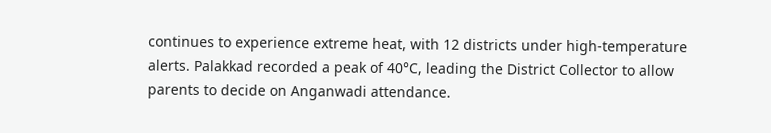continues to experience extreme heat, with 12 districts under high-temperature alerts. Palakkad recorded a peak of 40°C, leading the District Collector to allow parents to decide on Anganwadi attendance.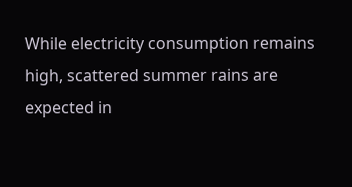While electricity consumption remains high, scattered summer rains are expected in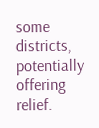some districts, potentially offering relief.